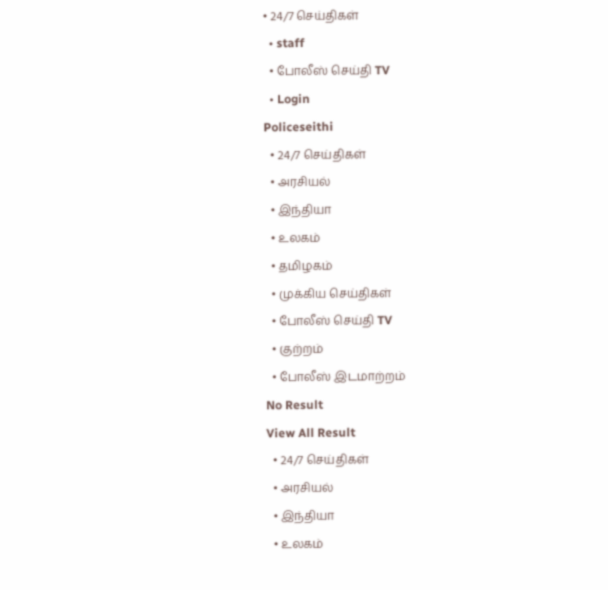• 24/7 செய்திகள்
  • staff
  • போலீஸ் செய்தி TV
  • Login
Policeseithi
  • 24/7 செய்திகள்
  • அரசியல்
  • இந்தியா
  • உலகம்
  • தமிழகம்
  • முக்கிய செய்திகள்
  • போலீஸ் செய்தி TV
  • குற்றம்
  • போலீஸ் இடமாற்றம்
No Result
View All Result
  • 24/7 செய்திகள்
  • அரசியல்
  • இந்தியா
  • உலகம்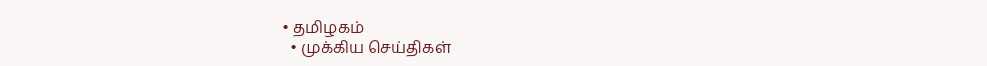• தமிழகம்
  • முக்கிய செய்திகள்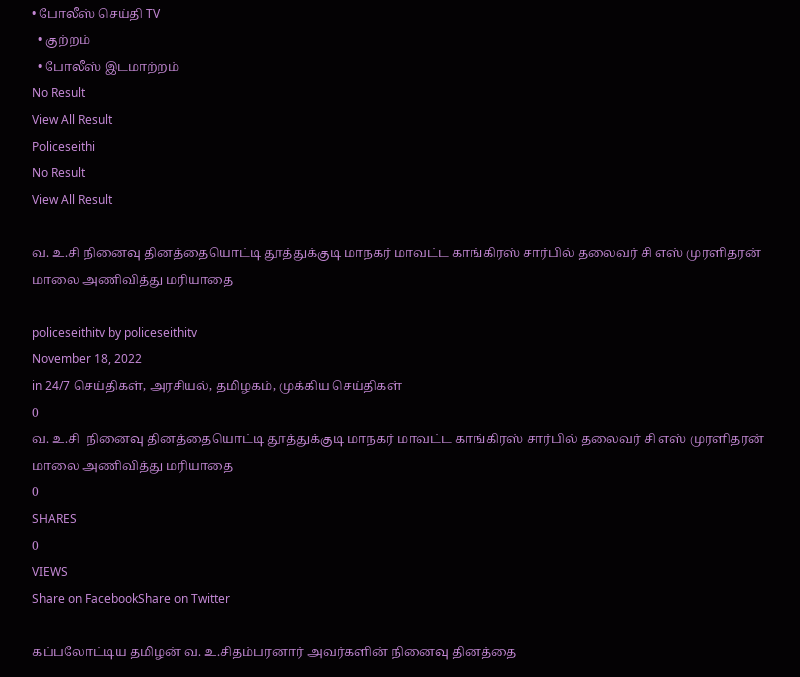• போலீஸ் செய்தி TV
  • குற்றம்
  • போலீஸ் இடமாற்றம்
No Result
View All Result
Policeseithi
No Result
View All Result

வ. உ.சி நினைவு தினத்தையொட்டி தூத்துக்குடி மாநகர் மாவட்ட காங்கிரஸ் சார்பில் தலைவர் சி எஸ் முரளிதரன் மாலை அணிவித்து மரியாதை

policeseithitv by policeseithitv
November 18, 2022
in 24/7 செய்திகள், அரசியல், தமிழகம், முக்கிய செய்திகள்
0
வ. உ.சி  நினைவு தினத்தையொட்டி தூத்துக்குடி மாநகர் மாவட்ட காங்கிரஸ் சார்பில் தலைவர் சி எஸ் முரளிதரன் மாலை அணிவித்து மரியாதை
0
SHARES
0
VIEWS
Share on FacebookShare on Twitter

கப்பலோட்டிய தமிழன் வ. உ.சிதம்பரனார் அவர்களின் நினைவு தினத்தை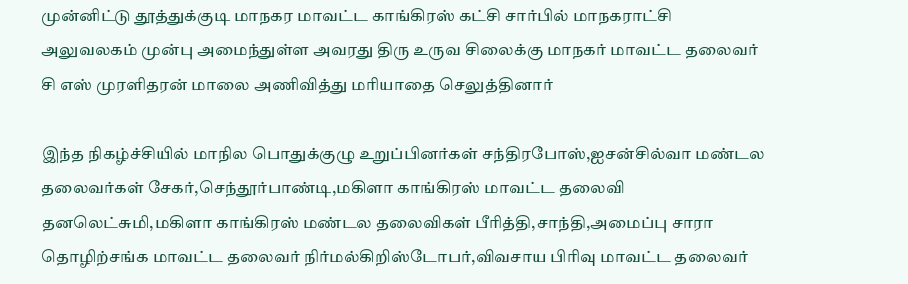முன்னிட்டு தூத்துக்குடி மாநகர மாவட்ட காங்கிரஸ் கட்சி சார்பில் மாநகராட்சி அலுவலகம் முன்பு அமைந்துள்ள அவரது திரு உருவ சிலைக்கு மாநகர் மாவட்ட தலைவர் சி எஸ் முரளிதரன் மாலை அணிவித்து மரியாதை செலுத்தினார்

இந்த நிகழ்ச்சியில் மாநில பொதுக்குழு உறுப்பினர்கள் சந்திரபோஸ்,ஐசன்சில்வா மண்டல தலைவர்கள் சேகர்,செந்தூர்பாண்டி,மகிளா காங்கிரஸ் மாவட்ட தலைவி தனலெட்சுமி,மகிளா காங்கிரஸ் மண்டல தலைவிகள் பீரித்தி,சாந்தி,அமைப்பு சாரா தொழிற்சங்க மாவட்ட தலைவர் நிர்மல்கிறிஸ்டோபர்,விவசாய பிரிவு மாவட்ட தலைவர்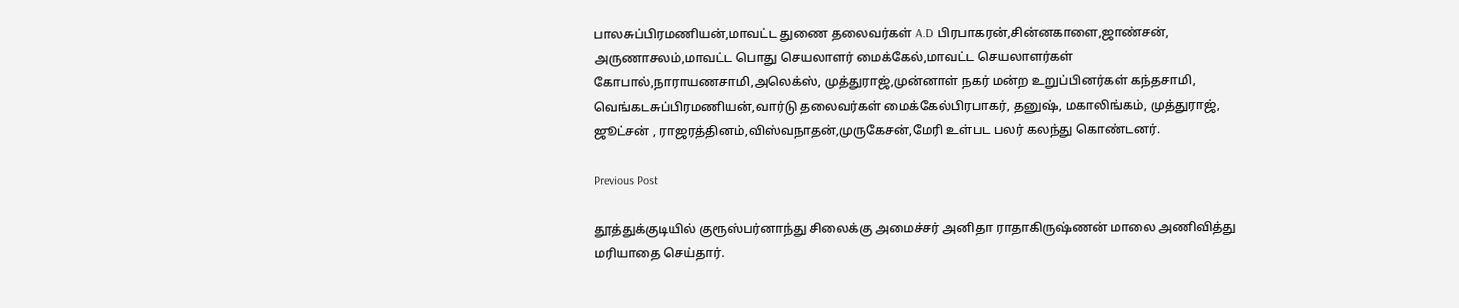பாலசுப்பிரமணியன்,மாவட்ட துணை தலைவர்கள் A.D பிரபாகரன்,சின்னகாளை,ஜாண்சன், அருணாசலம்,மாவட்ட பொது செயலாளர் மைக்கேல்,மாவட்ட செயலாளர்கள் கோபால்,நாராயணசாமி,அலெக்ஸ், முத்துராஜ்,முன்னாள் நகர் மன்ற உறுப்பினர்கள் கந்தசாமி, வெங்கடசுப்பிரமணியன்,வார்டு தலைவர்கள் மைக்கேல்பிரபாகர், தனுஷ், மகாலிங்கம், முத்துராஜ், ஜூட்சன் , ராஜரத்தினம்,விஸ்வநாதன்,முருகேசன்,மேரி உள்பட பலர் கலந்து கொண்டனர்.

Previous Post

தூத்துக்குடியில் குரூஸ்பர்னாந்து சிலைக்கு அமைச்சர் அனிதா ராதாகிருஷ்ணன் மாலை அணிவித்து மரியாதை செய்தார்.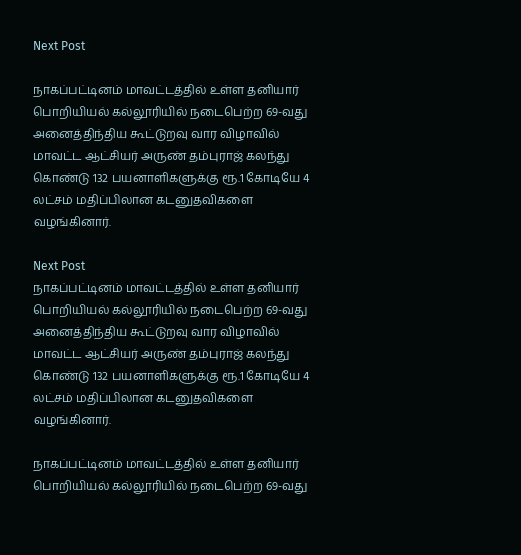Next Post

நாகப்பட்டினம் மாவட்டத்தில் உள்ள தனியார் பொறியியல் கல்லூரியில் நடைபெற்ற 69-வது அனைத்திந்திய கூட்டுறவு வார விழாவில் மாவட்ட ஆட்சியர் அருண் தம்புராஜ் கலந்து கொண்டு 132 பயனாளிகளுக்கு ரூ.1 கோடியே 4 லட்சம் மதிப்பிலான கடனுதவிகளை வழங்கினார்.

Next Post
நாகப்பட்டினம் மாவட்டத்தில் உள்ள தனியார் பொறியியல் கல்லூரியில் நடைபெற்ற 69-வது அனைத்திந்திய கூட்டுறவு வார விழாவில் மாவட்ட ஆட்சியர் அருண் தம்புராஜ் கலந்து கொண்டு 132 பயனாளிகளுக்கு ரூ.1 கோடியே 4 லட்சம் மதிப்பிலான கடனுதவிகளை வழங்கினார்.

நாகப்பட்டினம் மாவட்டத்தில் உள்ள தனியார் பொறியியல் கல்லூரியில் நடைபெற்ற 69-வது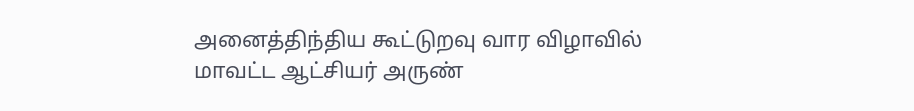அனைத்திந்திய கூட்டுறவு வார விழாவில் மாவட்ட ஆட்சியர் அருண்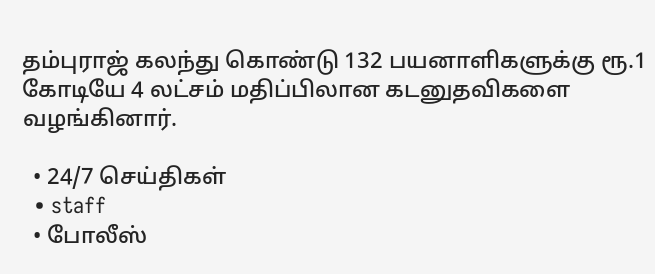தம்புராஜ் கலந்து கொண்டு 132 பயனாளிகளுக்கு ரூ.1 கோடியே 4 லட்சம் மதிப்பிலான கடனுதவிகளை வழங்கினார்.

  • 24/7 செய்திகள்
  • staff
  • போலீஸ்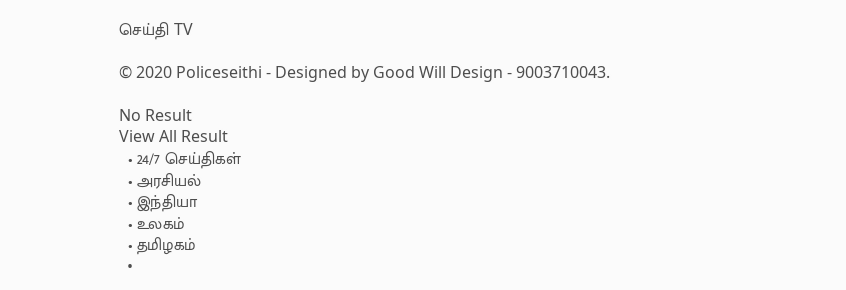செய்தி TV

© 2020 Policeseithi - Designed by Good Will Design - 9003710043.

No Result
View All Result
  • 24/7 செய்திகள்
  • அரசியல்
  • இந்தியா
  • உலகம்
  • தமிழகம்
  •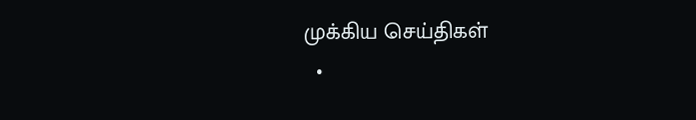முக்கிய செய்திகள்
  •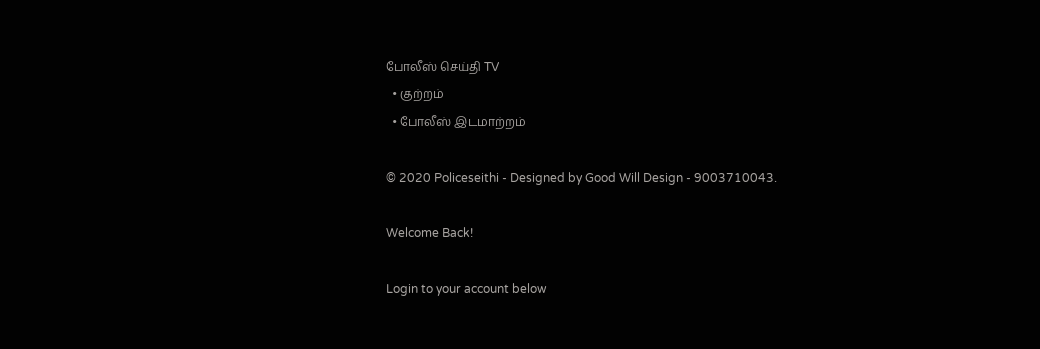போலீஸ் செய்தி TV
  • குற்றம்
  • போலீஸ் இடமாற்றம்

© 2020 Policeseithi - Designed by Good Will Design - 9003710043.

Welcome Back!

Login to your account below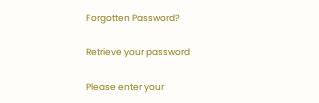Forgotten Password?

Retrieve your password

Please enter your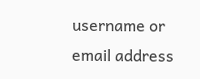username or email address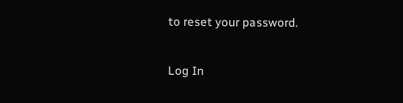to reset your password.

Log In